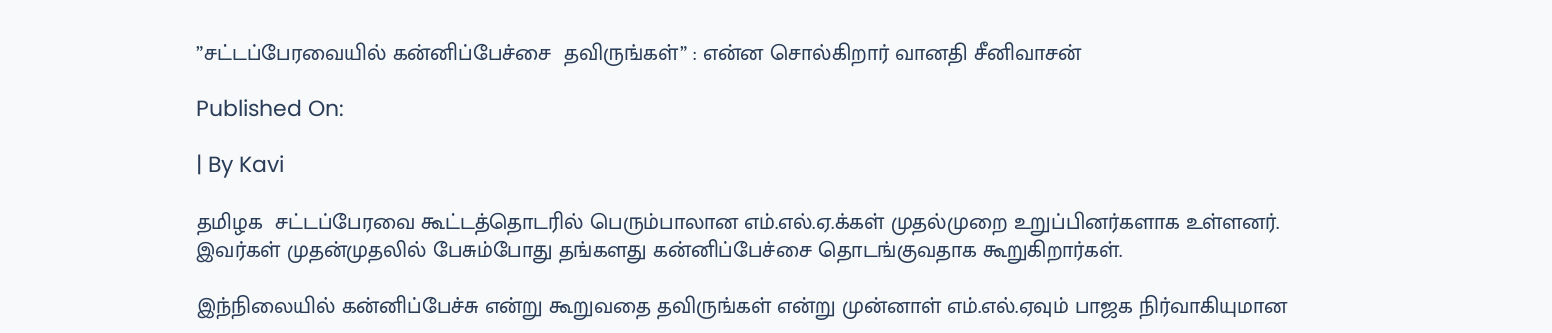”சட்டப்பேரவையில் கன்னிப்பேச்சை  தவிருங்கள்” : என்ன சொல்கிறார் வானதி சீனிவாசன்

Published On:

| By Kavi

தமிழக  சட்டப்பேரவை கூட்டத்தொடரில் பெரும்பாலான எம்.எல்.ஏ.க்கள் முதல்முறை உறுப்பினர்களாக உள்ளனர்.  இவர்கள் முதன்முதலில் பேசும்போது தங்களது கன்னிப்பேச்சை தொடங்குவதாக கூறுகிறார்கள்.

இந்நிலையில் கன்னிப்பேச்சு என்று கூறுவதை தவிருங்கள் என்று முன்னாள் எம்.எல்.ஏவும் பாஜக நிர்வாகியுமான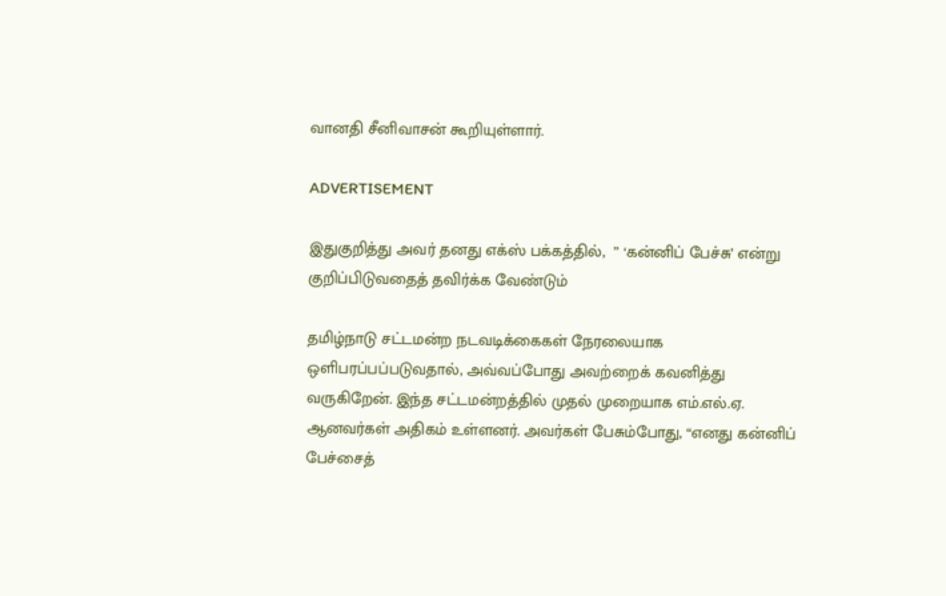வானதி சீனிவாசன் கூறியுள்ளார்.

ADVERTISEMENT

இதுகுறித்து அவர் தனது எக்ஸ் பக்கத்தில்,  ” ‘கன்னிப் பேச்சு’ என்று குறிப்பிடுவதைத் தவிர்க்க வேண்டும்

தமிழ்நாடு சட்டமன்ற நடவடிக்கைகள் நேரலையாக ஒளிபரப்பப்படுவதால், அவ்வப்போது அவற்றைக் கவனித்து வருகிறேன். இந்த சட்டமன்றத்தில் முதல் முறையாக எம்.எல்.ஏ. ஆனவர்கள் அதிகம் உள்ளனர். அவர்கள் பேசும்போது, “எனது கன்னிப் பேச்சைத்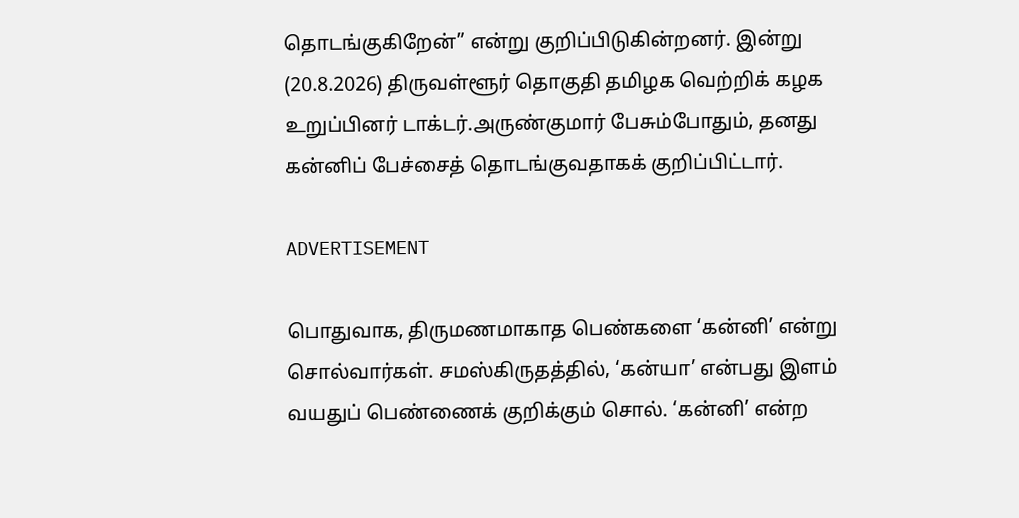தொடங்குகிறேன்” என்று குறிப்பிடுகின்றனர். இன்று (20.8.2026) திருவள்ளூர் தொகுதி தமிழக வெற்றிக் கழக உறுப்பினர் டாக்டர்.அருண்குமார் பேசும்போதும், தனது கன்னிப் பேச்சைத் தொடங்குவதாகக் குறிப்பிட்டார்.

ADVERTISEMENT

பொதுவாக, திருமணமாகாத பெண்களை ‘கன்னி’ என்று சொல்வார்கள். சமஸ்கிருதத்தில், ‘கன்யா’ என்பது இளம் வயதுப் பெண்ணைக் குறிக்கும் சொல். ‘கன்னி’ என்ற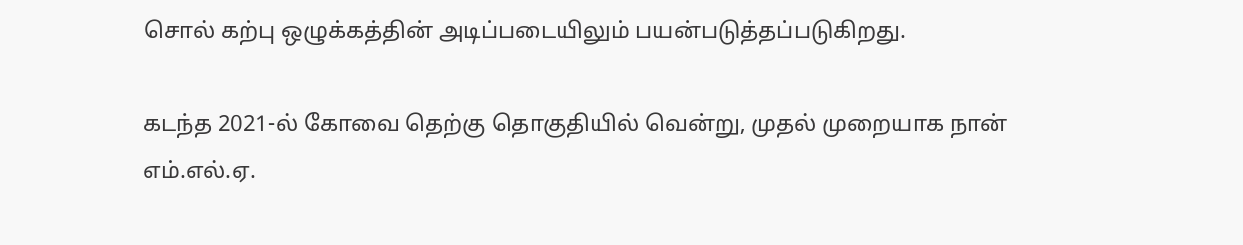சொல் கற்பு ஒழுக்கத்தின் அடிப்படையிலும் பயன்படுத்தப்படுகிறது.

கடந்த 2021-ல் கோவை தெற்கு தொகுதியில் வென்று, முதல் முறையாக நான் எம்.எல்.ஏ.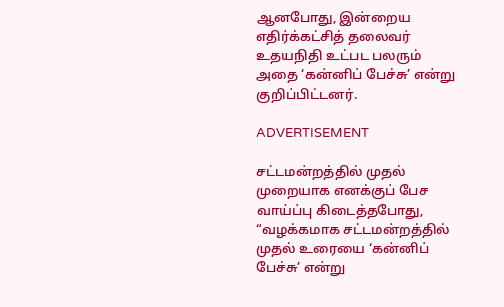ஆனபோது, இன்றைய எதிர்க்கட்சித் தலைவர் உதயநிதி உட்பட பலரும் அதை ‘கன்னிப் பேச்சு’ என்று குறிப்பிட்டனர்.

ADVERTISEMENT

சட்டமன்றத்தில் முதல் முறையாக எனக்குப் பேச வாய்ப்பு கிடைத்தபோது, “வழக்கமாக சட்டமன்றத்தில் முதல் உரையை ‘கன்னிப் பேச்சு’ என்று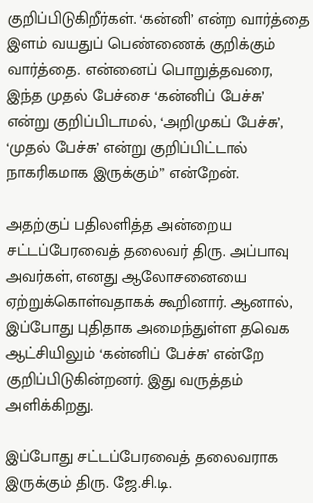குறிப்பிடுகிறீர்கள். ‘கன்னி’ என்ற வார்த்தை இளம் வயதுப் பெண்ணைக் குறிக்கும் வார்த்தை. என்னைப் பொறுத்தவரை, இந்த முதல் பேச்சை ‘கன்னிப் பேச்சு’ என்று குறிப்பிடாமல், ‘அறிமுகப் பேச்சு’, ‘முதல் பேச்சு’ என்று குறிப்பிட்டால் நாகரிகமாக இருக்கும்” என்றேன்.

அதற்குப் பதிலளித்த அன்றைய சட்டப்பேரவைத் தலைவர் திரு. அப்பாவு அவர்கள், எனது ஆலோசனையை ஏற்றுக்கொள்வதாகக் கூறினார். ஆனால், இப்போது புதிதாக அமைந்துள்ள தவெக ஆட்சியிலும் ‘கன்னிப் பேச்சு’ என்றே குறிப்பிடுகின்றனர். இது வருத்தம் அளிக்கிறது.

இப்போது சட்டப்பேரவைத் தலைவராக இருக்கும் திரு. ஜே.சி.டி.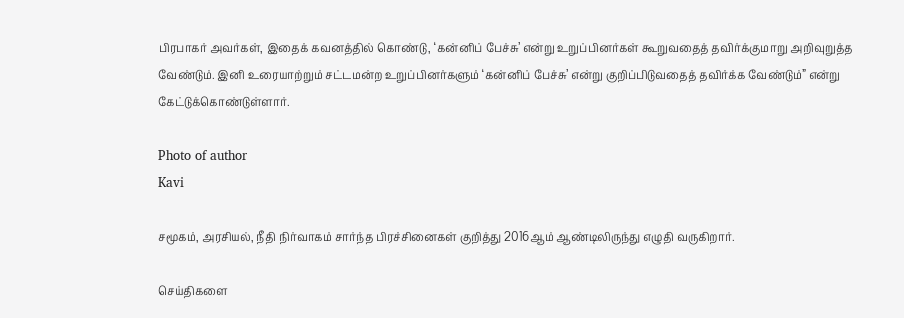பிரபாகர் அவர்கள், இதைக் கவனத்தில் கொண்டு, ‘கன்னிப் பேச்சு’ என்று உறுப்பினர்கள் கூறுவதைத் தவிர்க்குமாறு அறிவுறுத்த வேண்டும். இனி உரையாற்றும் சட்டமன்ற உறுப்பினர்களும் ‘கன்னிப் பேச்சு’ என்று குறிப்பிடுவதைத் தவிர்க்க வேண்டும்” என்று கேட்டுக்கொண்டுள்ளார்.

Photo of author
Kavi

சமூகம், அரசியல், நீதி நிர்வாகம் சார்ந்த பிரச்சினைகள் குறித்து 2016ஆம் ஆண்டிலிருந்து எழுதி வருகிறார்.

செய்திகளை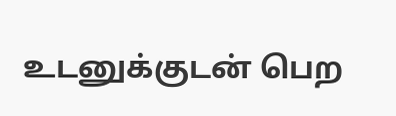உடனுக்குடன் பெற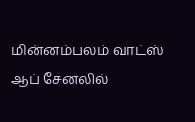மின்னம்பலம் வாட்ஸ் ஆப் சேனலில்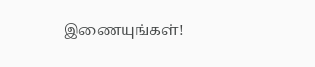இணையுங்கள்!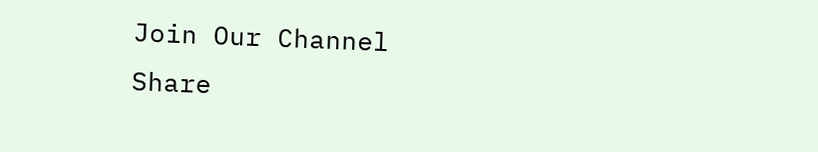Join Our Channel
Share